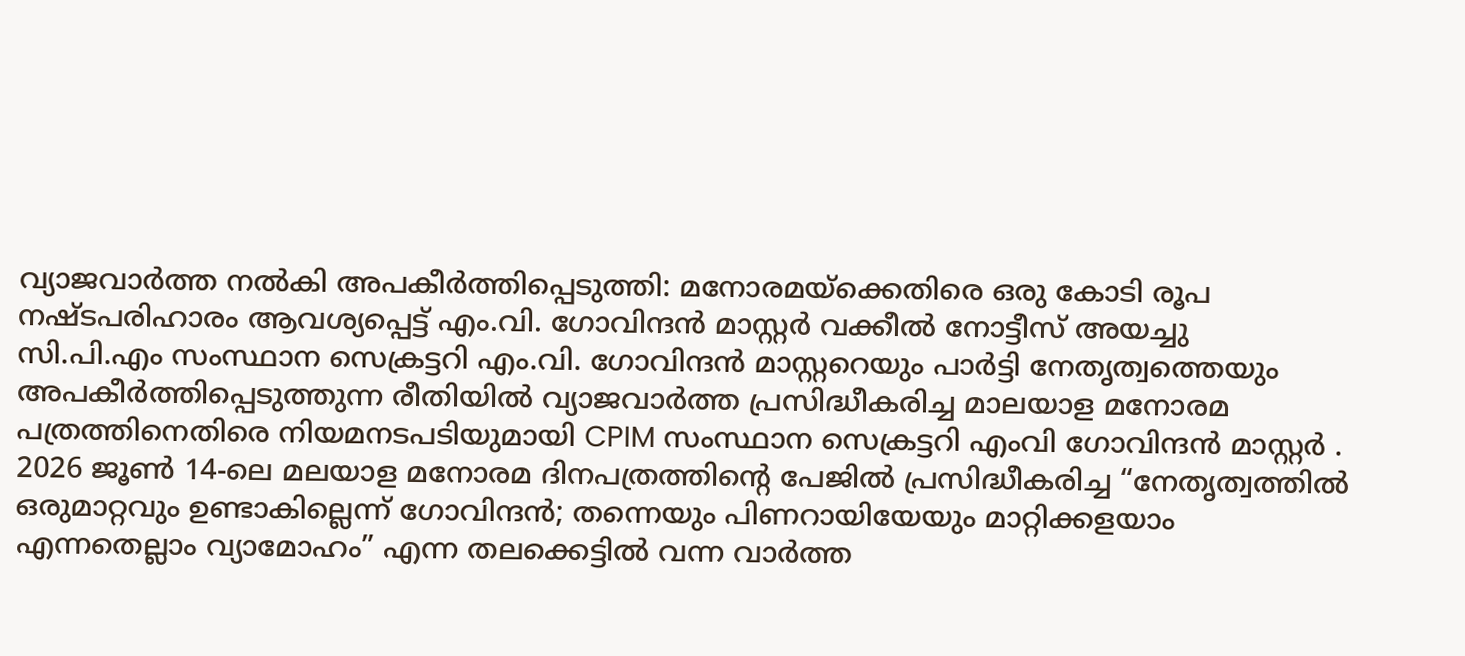വ്യാജവാർത്ത നൽകി അപകീർത്തിപ്പെടുത്തി: മനോരമയ്ക്കെതിരെ ഒരു കോടി രൂപ നഷ്ടപരിഹാരം ആവശ്യപ്പെട്ട് എം.വി. ഗോവിന്ദൻ മാസ്റ്റർ വക്കീൽ നോട്ടീസ് അയച്ചു
സി.പി.എം സംസ്ഥാന സെക്രട്ടറി എം.വി. ഗോവിന്ദൻ മാസ്റ്ററെയും പാർട്ടി നേതൃത്വത്തെയും അപകീർത്തിപ്പെടുത്തുന്ന രീതിയിൽ വ്യാജവാർത്ത പ്രസിദ്ധീകരിച്ച മാലയാള മനോരമ പത്രത്തിനെതിരെ നിയമനടപടിയുമായി CPIM സംസ്ഥാന സെക്രട്ടറി എംവി ഗോവിന്ദൻ മാസ്റ്റർ .
2026 ജൂൺ 14-ലെ മലയാള മനോരമ ദിനപത്രത്തിന്റെ പേജിൽ പ്രസിദ്ധീകരിച്ച “നേതൃത്വത്തിൽ ഒരുമാറ്റവും ഉണ്ടാകില്ലെന്ന് ഗോവിന്ദൻ; തന്നെയും പിണറായിയേയും മാറ്റിക്കളയാം എന്നതെല്ലാം വ്യാമോഹം” എന്ന തലക്കെട്ടിൽ വന്ന വാർത്ത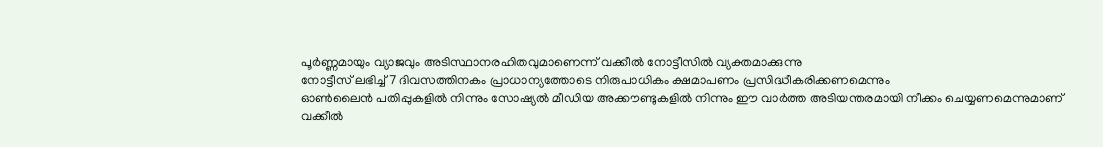പൂർണ്ണമായും വ്യാജവും അടിസ്ഥാനരഹിതവുമാണെന്ന് വക്കീൽ നോട്ടീസിൽ വ്യക്തമാക്കുന്നു
നോട്ടീസ് ലഭിച്ച് 7 ദിവസത്തിനകം പ്രാധാന്യത്തോടെ നിരുപാധികം ക്ഷമാപണം പ്രസിദ്ധീകരിക്കണമെന്നും
ഓൺലൈൻ പതിപ്പുകളിൽ നിന്നും സോഷ്യൽ മീഡിയ അക്കൗണ്ടുകളിൽ നിന്നും ഈ വാർത്ത അടിയന്തരമായി നീക്കം ചെയ്യണമെന്നുമാണ്
വക്കീൽ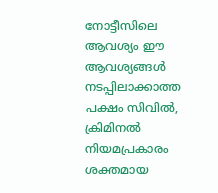നോട്ടീസിലെ ആവശ്യം ഈ ആവശ്യങ്ങൾ നടപ്പിലാക്കാത്ത പക്ഷം സിവിൽ, ക്രിമിനൽ നിയമപ്രകാരം ശക്തമായ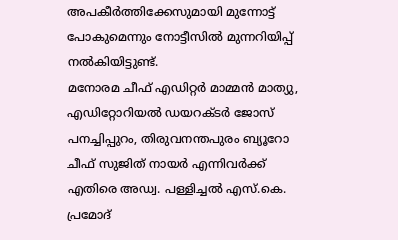അപകീർത്തിക്കേസുമായി മുന്നോട്ട് പോകുമെന്നും നോട്ടീസിൽ മുന്നറിയിപ്പ് നൽകിയിട്ടുണ്ട്.
മനോരമ ചീഫ് എഡിറ്റർ മാമ്മൻ മാത്യു, എഡിറ്റോറിയൽ ഡയറക്ടർ ജോസ് പനച്ചിപ്പുറം, തിരുവനന്തപുരം ബ്യൂറോ ചീഫ് സുജിത് നായർ എന്നിവർക്ക് എതിരെ അഡ്വ. പള്ളിച്ചൽ എസ്.കെ. പ്രമോദ്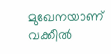മുഖേനയാണ് വക്കീൽ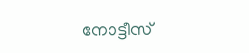നോട്ടീസ്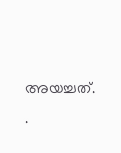അയച്ചത്.
.